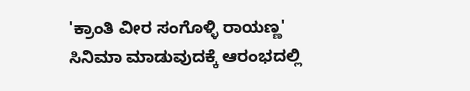'ಕ್ರಾಂತಿ ವೀರ ಸಂಗೊಳ್ಳಿ ರಾಯಣ್ಣ' ಸಿನಿಮಾ ಮಾಡುವುದಕ್ಕೆ ಆರಂಭದಲ್ಲಿ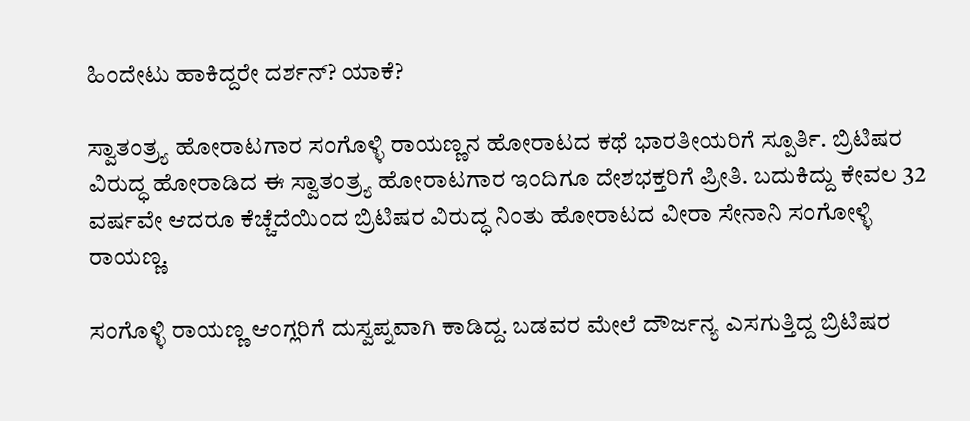ಹಿಂದೇಟು ಹಾಕಿದ್ದರೇ ದರ್ಶನ್? ಯಾಕೆ?

ಸ್ವಾತಂತ್ರ್ಯ ಹೋರಾಟಗಾರ ಸಂಗೊಳ್ಳಿ ರಾಯಣ್ಣನ ಹೋರಾಟದ ಕಥೆ ಭಾರತೀಯರಿಗೆ ಸ್ಪೂರ್ತಿ. ಬ್ರಿಟಿಷರ ವಿರುದ್ಧ ಹೋರಾಡಿದ ಈ ಸ್ವಾತಂತ್ರ್ಯ ಹೋರಾಟಗಾರ ಇಂದಿಗೂ ದೇಶಭಕ್ತರಿಗೆ ಪ್ರೀತಿ. ಬದುಕಿದ್ದು ಕೇವಲ 32 ವರ್ಷವೇ ಆದರೂ ಕೆಚ್ಚೆದೆಯಿಂದ ಬ್ರಿಟಿಷರ ವಿರುದ್ಧ ನಿಂತು ಹೋರಾಟದ ವೀರಾ ಸೇನಾನಿ ಸಂಗೋಳ್ಳಿ ರಾಯಣ್ಣ.

ಸಂಗೊಳ್ಳಿ ರಾಯಣ್ಣ ಆಂಗ್ಲರಿಗೆ ದುಸ್ವಪ್ನವಾಗಿ ಕಾಡಿದ್ದ. ಬಡವರ ಮೇಲೆ ದೌರ್ಜನ್ಯ ಎಸಗುತ್ತಿದ್ದ ಬ್ರಿಟಿಷರ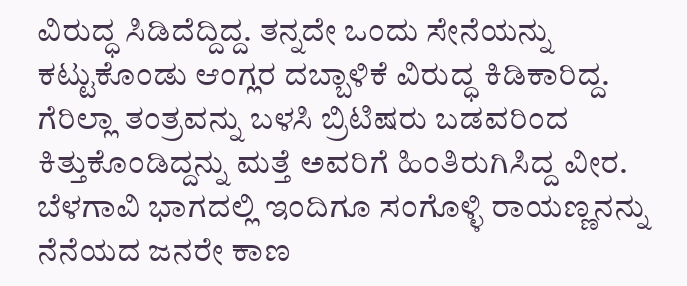ವಿರುದ್ಧ ಸಿಡಿದೆದ್ದಿದ್ದ. ತನ್ನದೇ ಒಂದು ಸೇನೆಯನ್ನು ಕಟ್ಟುಕೊಂಡು ಆಂಗ್ಲರ ದಬ್ಬಾಳಿಕೆ ವಿರುದ್ಧ ಕಿಡಿಕಾರಿದ್ದ. ಗೆರಿಲ್ಲಾ ತಂತ್ರವನ್ನು ಬಳಸಿ ಬ್ರಿಟಿಷರು ಬಡವರಿಂದ ಕಿತ್ತುಕೊಂಡಿದ್ದನ್ನು ಮತ್ತೆ ಅವರಿಗೆ ಹಿಂತಿರುಗಿಸಿದ್ದ ವೀರ. ಬೆಳಗಾವಿ ಭಾಗದಲ್ಲಿ ಇಂದಿಗೂ ಸಂಗೊಳ್ಳಿ ರಾಯಣ್ಣನನ್ನು ನೆನೆಯದ ಜನರೇ ಕಾಣ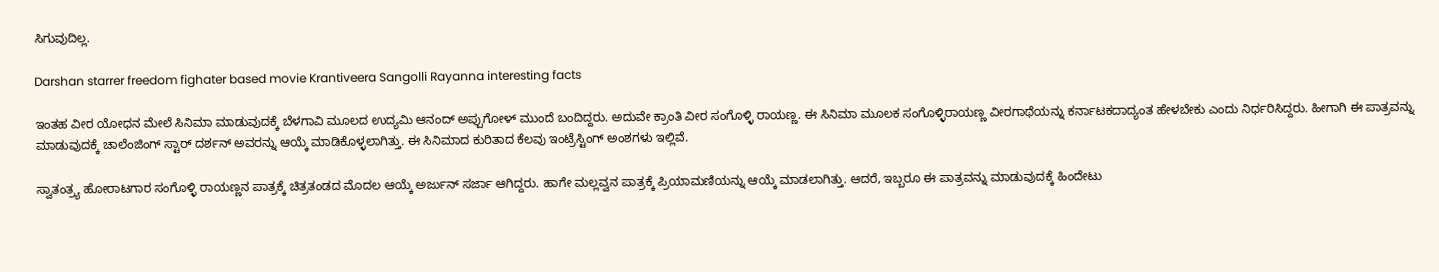ಸಿಗುವುದಿಲ್ಲ.

Darshan starrer freedom fighater based movie Krantiveera Sangolli Rayanna interesting facts

ಇಂತಹ ವೀರ ಯೋಧನ ಮೇಲೆ ಸಿನಿಮಾ ಮಾಡುವುದಕ್ಕೆ ಬೆಳಗಾವಿ ಮೂಲದ ಉದ್ಯಮಿ ಆನಂದ್ ಅಪ್ಪುಗೋಳ್ ಮುಂದೆ ಬಂದಿದ್ದರು. ಅದುವೇ ಕ್ರಾಂತಿ ವೀರ ಸಂಗೊಳ್ಳಿ ರಾಯಣ್ಣ. ಈ ಸಿನಿಮಾ ಮೂಲಕ ಸಂಗೊಳ್ಳಿರಾಯಣ್ಣ ವೀರಗಾಥೆಯನ್ನು ಕರ್ನಾಟಕದಾದ್ಯಂತ ಹೇಳಬೇಕು ಎಂದು ನಿರ್ಧರಿಸಿದ್ದರು. ಹೀಗಾಗಿ ಈ ಪಾತ್ರವನ್ನು ಮಾಡುವುದಕ್ಕೆ ಚಾಲೆಂಜಿಂಗ್ ಸ್ಟಾರ್ ದರ್ಶನ್‌ ಅವರನ್ನು ಆಯ್ಕೆ ಮಾಡಿಕೊಳ್ಳಲಾಗಿತ್ತು. ಈ ಸಿನಿಮಾದ ಕುರಿತಾದ ಕೆಲವು ಇಂಟ್ರೆಸ್ಟಿಂಗ್ ಅಂಶಗಳು ಇಲ್ಲಿವೆ.

ಸ್ವಾತಂತ್ರ್ಯ ಹೋರಾಟಗಾರ ಸಂಗೊಳ್ಳಿ ರಾಯಣ್ಣನ ಪಾತ್ರಕ್ಕೆ ಚಿತ್ರತಂಡದ ಮೊದಲ ಆಯ್ಕೆ ಅರ್ಜುನ್ ಸರ್ಜಾ ಆಗಿದ್ದರು. ಹಾಗೇ ಮಲ್ಲವ್ವನ ಪಾತ್ರಕ್ಕೆ ಪ್ರಿಯಾಮಣಿಯನ್ನು ಆಯ್ಕೆ ಮಾಡಲಾಗಿತ್ತು. ಆದರೆ, ಇಬ್ಬರೂ ಈ ಪಾತ್ರವನ್ನು ಮಾಡುವುದಕ್ಕೆ ಹಿಂದೇಟು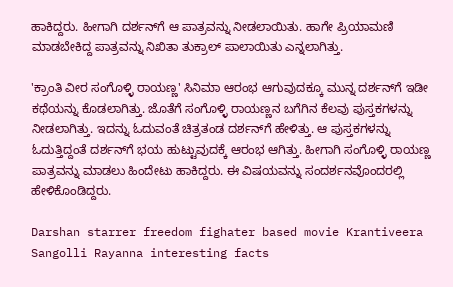ಹಾಕಿದ್ದರು. ಹೀಗಾಗಿ ದರ್ಶನ್‌ಗೆ ಆ ಪಾತ್ರವನ್ನು ನೀಡಲಾಯಿತು. ಹಾಗೇ ಪ್ರಿಯಾಮಣಿ ಮಾಡಬೇಕಿದ್ದ ಪಾತ್ರವನ್ನು ನಿಖಿತಾ ತುಕ್ರಾಲ್ ಪಾಲಾಯಿತು ಎನ್ನಲಾಗಿತ್ತು.

'ಕ್ರಾಂತಿ ವೀರ ಸಂಗೊಳ್ಳಿ ರಾಯಣ್ಣ' ಸಿನಿಮಾ ಆರಂಭ ಆಗುವುದಕ್ಕೂ ಮುನ್ನ ದರ್ಶನ್‌ಗೆ ಇಡೀ ಕಥೆಯನ್ನು ಕೊಡಲಾಗಿತ್ತು. ಜೊತೆಗೆ ಸಂಗೊಳ್ಳಿ ರಾಯಣ್ಣನ ಬಗೆಗಿನ ಕೆಲವು ಪುಸ್ತಕಗಳನ್ನು ನೀಡಲಾಗಿತ್ತು. ಇದನ್ನು ಓದುವಂತೆ ಚಿತ್ರತಂಡ ದರ್ಶನ್‌ಗೆ ಹೇಳಿತ್ತು. ಆ ಪುಸ್ತಕಗಳನ್ನು ಓದುತ್ತಿದ್ದಂತೆ ದರ್ಶನ್‌ಗೆ ಭಯ ಹುಟ್ಟುವುದಕ್ಕೆ ಆರಂಭ ಆಗಿತ್ತು. ಹೀಗಾಗಿ ಸಂಗೊಳ್ಳಿ ರಾಯಣ್ಣ ಪಾತ್ರವನ್ನು ಮಾಡಲು ಹಿಂದೇಟು ಹಾಕಿದ್ದರು. ಈ ವಿಷಯವನ್ನು ಸಂದರ್ಶನವೊಂದರಲ್ಲಿ ಹೇಳಿಕೊಂಡಿದ್ದರು.

Darshan starrer freedom fighater based movie Krantiveera Sangolli Rayanna interesting facts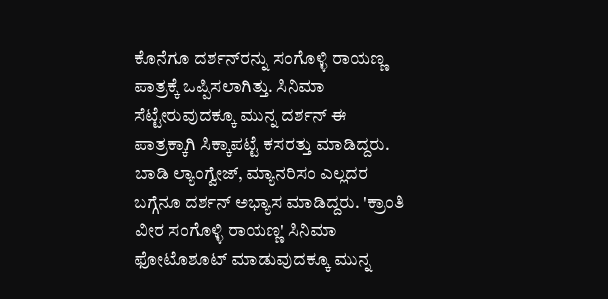ಕೊನೆಗೂ ದರ್ಶನ್‌ರನ್ನು ಸಂಗೊಳ್ಳಿ ರಾಯಣ್ಣ ಪಾತ್ರಕ್ಕೆ ಒಪ್ಪಿಸಲಾಗಿತ್ತು. ಸಿನಿಮಾ ಸೆಟ್ಟೇರುವುದಕ್ಕೂ ಮುನ್ನ ದರ್ಶನ್ ಈ ಪಾತ್ರಕ್ಕಾಗಿ ಸಿಕ್ಕಾಪಟ್ಟೆ ಕಸರತ್ತು ಮಾಡಿದ್ದರು. ಬಾಡಿ ಲ್ಯಾಂಗ್ವೇಜ್, ಮ್ಯಾನರಿಸಂ ಎಲ್ಲದರ ಬಗ್ಗೆನೂ ದರ್ಶನ್ ಅಭ್ಯಾಸ ಮಾಡಿದ್ದರು. 'ಕ್ರಾಂತಿ ವೀರ ಸಂಗೊಳ್ಳಿ ರಾಯಣ್ಣ' ಸಿನಿಮಾ ಫೋಟೊಶೂಟ್ ಮಾಡುವುದಕ್ಕೂ ಮುನ್ನ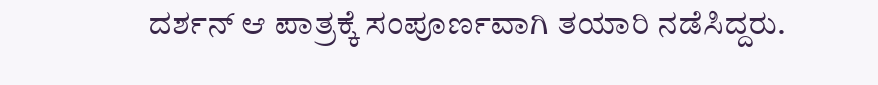ದರ್ಶನ್ ಆ ಪಾತ್ರಕ್ಕೆ ಸಂಪೂರ್ಣವಾಗಿ ತಯಾರಿ ನಡೆಸಿದ್ದರು.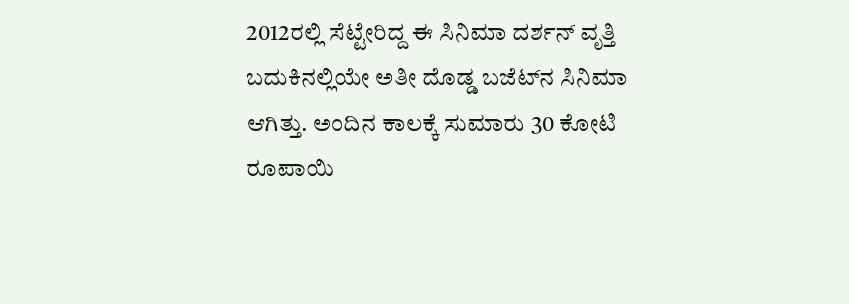2012ರಲ್ಲಿ ಸೆಟ್ಟೇರಿದ್ದ ಈ ಸಿನಿಮಾ ದರ್ಶನ್ ವೃತ್ತಿ ಬದುಕಿನಲ್ಲಿಯೇ ಅತೀ ದೊಡ್ಡ ಬಜೆಟ್‌ನ ಸಿನಿಮಾ ಆಗಿತ್ತು. ಅಂದಿನ ಕಾಲಕ್ಕೆ ಸುಮಾರು 30 ಕೋಟಿ ರೂಪಾಯಿ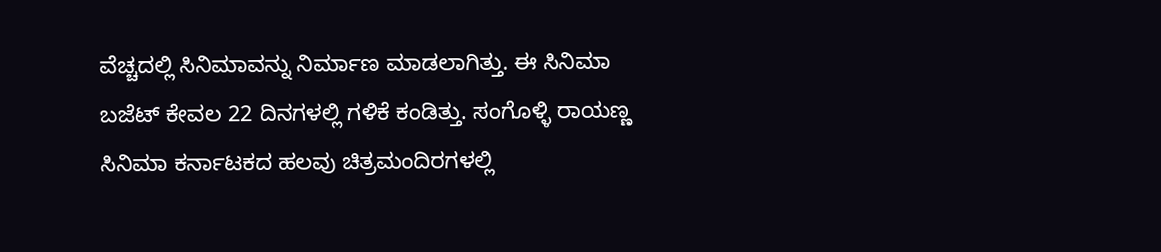ವೆಚ್ಚದಲ್ಲಿ ಸಿನಿಮಾವನ್ನು ನಿರ್ಮಾಣ ಮಾಡಲಾಗಿತ್ತು. ಈ ಸಿನಿಮಾ ಬಜೆಟ್ ಕೇವಲ 22 ದಿನಗಳಲ್ಲಿ ಗಳಿಕೆ ಕಂಡಿತ್ತು. ಸಂಗೊಳ್ಳಿ ರಾಯಣ್ಣ ಸಿನಿಮಾ ಕರ್ನಾಟಕದ ಹಲವು ಚಿತ್ರಮಂದಿರಗಳಲ್ಲಿ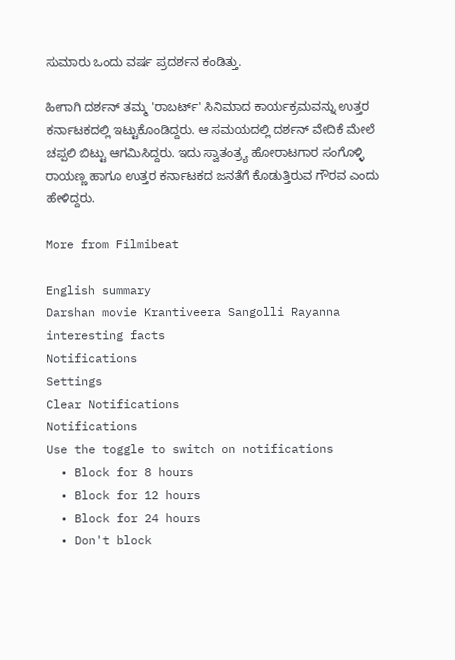ಸುಮಾರು ಒಂದು ವರ್ಷ ಪ್ರದರ್ಶನ ಕಂಡಿತ್ತು.

ಹೀಗಾಗಿ ದರ್ಶನ್ ತಮ್ಮ 'ರಾಬರ್ಟ್' ಸಿನಿಮಾದ ಕಾರ್ಯಕ್ರಮವನ್ನು ಉತ್ತರ ಕರ್ನಾಟಕದಲ್ಲಿ ಇಟ್ಟುಕೊಂಡಿದ್ದರು. ಆ ಸಮಯದಲ್ಲಿ ದರ್ಶನ್ ವೇದಿಕೆ ಮೇಲೆ ಚಪ್ಪಲಿ ಬಿಟ್ಟು ಆಗಮಿಸಿದ್ದರು. ಇದು ಸ್ವಾತಂತ್ರ್ಯ ಹೋರಾಟಗಾರ ಸಂಗೊಳ್ಳಿ ರಾಯಣ್ಣ ಹಾಗೂ ಉತ್ತರ ಕರ್ನಾಟಕದ ಜನತೆಗೆ ಕೊಡುತ್ತಿರುವ ಗೌರವ ಎಂದು ಹೇಳಿದ್ದರು.

More from Filmibeat

English summary
Darshan movie Krantiveera Sangolli Rayanna interesting facts
Notifications
Settings
Clear Notifications
Notifications
Use the toggle to switch on notifications
  • Block for 8 hours
  • Block for 12 hours
  • Block for 24 hours
  • Don't block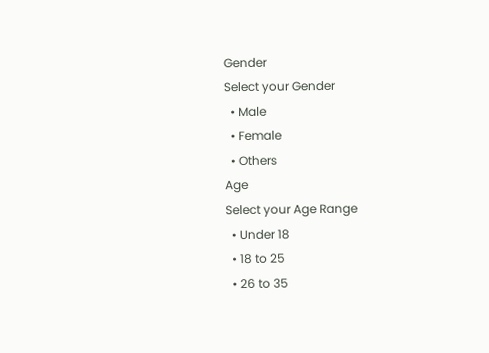Gender
Select your Gender
  • Male
  • Female
  • Others
Age
Select your Age Range
  • Under 18
  • 18 to 25
  • 26 to 35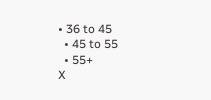• 36 to 45
  • 45 to 55
  • 55+
X